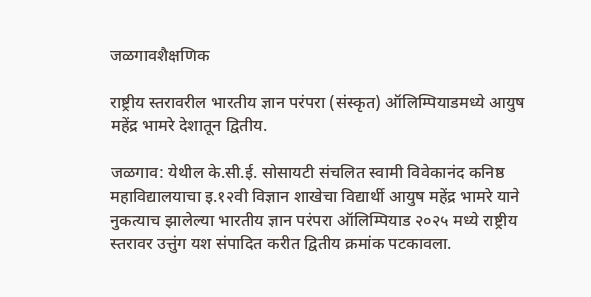जळगावशैक्षणिक

राष्ट्रीय स्तरावरील भारतीय ज्ञान परंपरा (संस्कृत) ऑलिम्पियाडमध्ये आयुष महेंद्र भामरे देशातून द्वितीय.

जळगाव: येथील के.सी.ई. सोसायटी संचलित स्वामी विवेकानंद कनिष्ठ महाविद्यालयाचा इ.१२वी विज्ञान शाखेचा विद्यार्थी आयुष महेंद्र भामरे याने नुकत्याच झालेल्या भारतीय ज्ञान परंपरा ऑलिम्पियाड २०२५ मध्ये राष्ट्रीय स्तरावर उत्तुंग यश संपादित करीत द्वितीय क्रमांक पटकावला.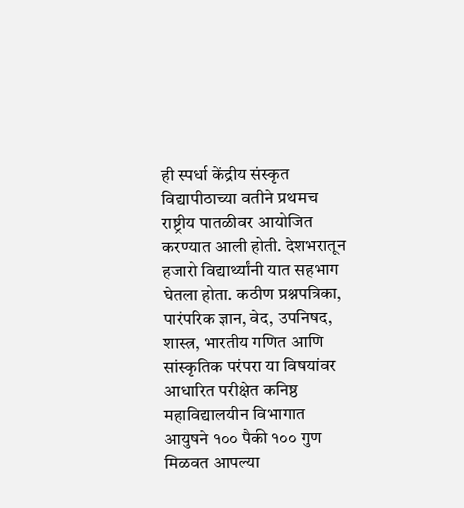ही स्पर्धा केंद्रीय संस्कृत विद्यापीठाच्या वतीने प्रथमच राष्ट्रीय पातळीवर आयोजित करण्यात आली होती. देशभरातून हजारो विद्यार्थ्यांनी यात सहभाग घेतला होता. कठीण प्रश्नपत्रिका, पारंपरिक ज्ञान, वेद, उपनिषद, शास्त्र, भारतीय गणित आणि सांस्कृतिक परंपरा या विषयांवर आधारित परीक्षेत कनिष्ठ महाविद्यालयीन विभागात आयुषने १०० पैकी १०० गुण मिळवत आपल्या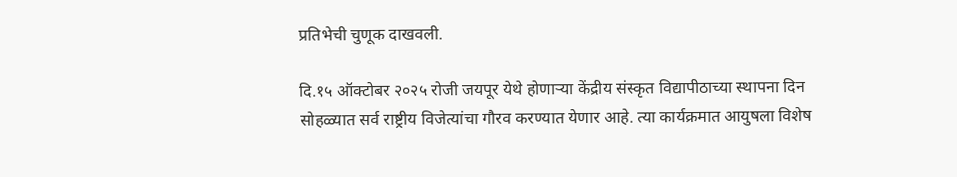प्रतिभेची चुणूक दाखवली.

दि.१५ ऑक्टोबर २०२५ रोजी जयपूर येथे होणाऱ्या केंद्रीय संस्कृत विद्यापीठाच्या स्थापना दिन सोहळ्यात सर्व राष्ट्रीय विजेत्यांचा गौरव करण्यात येणार आहे. त्या कार्यक्रमात आयुषला विशेष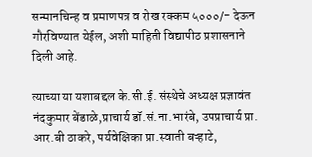सन्मानचिन्ह व प्रमाणपत्र व रोख रक्कम ५०००/- देऊन गौरविण्यात येईल, अशी माहिती विद्यापीठ प्रशासनाने दिली आहे.

त्याच्या या यशाबद्दल के.सी.ई. संस्थेचे अध्यक्ष प्रज्ञावंत नंदकुमार बेंडाळे,प्राचार्य डॉ.सं.ना.भारंबे, उपप्राचार्य प्रा. आर.बी ठाकरे, पर्यवेक्षिका प्रा.स्वाती बऱ्हाटे,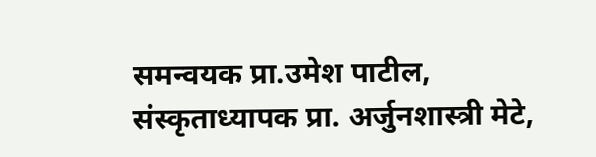समन्वयक प्रा.उमेश पाटील, संस्कृताध्यापक प्रा. अर्जुनशास्त्री मेटे,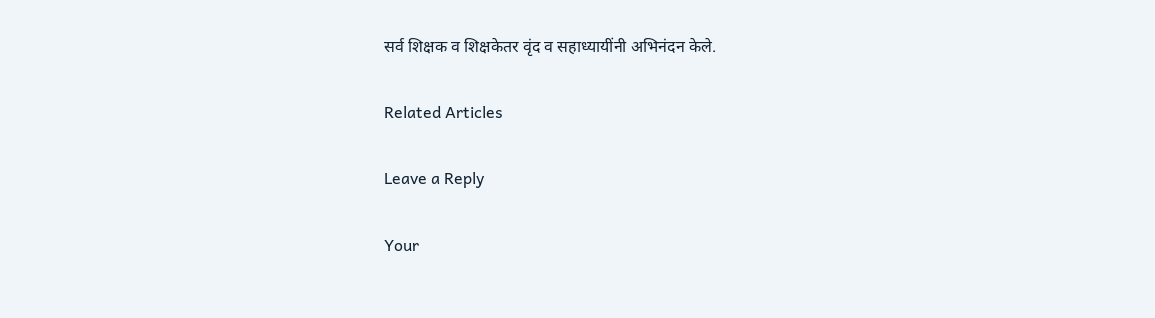सर्व शिक्षक व शिक्षकेतर वृंद व सहाध्यायींनी अभिनंदन केले.

Related Articles

Leave a Reply

Your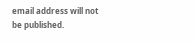email address will not be published.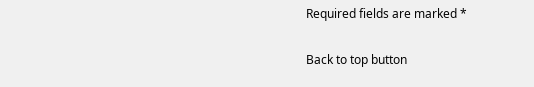Required fields are marked *

Back to top button